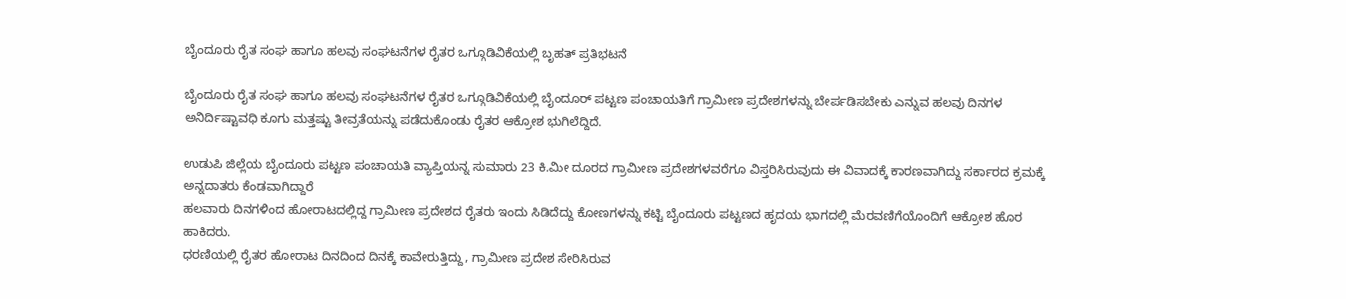ಬೈಂದೂರು ರೈತ ಸಂಘ ಹಾಗೂ ಹಲವು ಸಂಘಟನೆಗಳ ರೈತರ ಒಗ್ಗೂಡಿವಿಕೆಯಲ್ಲಿ ಬೃಹತ್ ಪ್ರತಿಭಟನೆ

ಬೈಂದೂರು ರೈತ ಸಂಘ ಹಾಗೂ ಹಲವು ಸಂಘಟನೆಗಳ ರೈತರ ಒಗ್ಗೂಡಿವಿಕೆಯಲ್ಲಿ ಬೈಂದೂರ್ ಪಟ್ಟಣ ಪಂಚಾಯತಿಗೆ ಗ್ರಾಮೀಣ ಪ್ರದೇಶಗಳನ್ನು ಬೇರ್ಪಡಿಸಬೇಕು ಎನ್ನುವ ಹಲವು ದಿನಗಳ ಅನಿರ್ದಿಷ್ಟಾವಧಿ ಕೂಗು ಮತ್ತಷ್ಟು ತೀವ್ರತೆಯನ್ನು ಪಡೆದುಕೊಂಡು ರೈತರ ಆಕ್ರೋಶ ಭುಗಿಲೆದ್ದಿದೆ.

ಉಡುಪಿ ಜಿಲ್ಲೆಯ ಬೈಂದೂರು ಪಟ್ಟಣ ಪಂಚಾಯತಿ ವ್ಯಾಪ್ತಿಯನ್ನ ಸುಮಾರು 23 ಕಿ.ಮೀ ದೂರದ ಗ್ರಾಮೀಣ ಪ್ರದೇಶಗಳವರೆಗೂ ವಿಸ್ತರಿಸಿರುವುದು ಈ ವಿವಾದಕ್ಕೆ ಕಾರಣವಾಗಿದ್ದು ಸರ್ಕಾರದ ಕ್ರಮಕ್ಕೆ ಅನ್ನದಾತರು ಕೆಂಡವಾಗಿದ್ದಾರೆ
ಹಲವಾರು ದಿನಗಳಿಂದ ಹೋರಾಟದಲ್ಲಿದ್ದ ಗ್ರಾಮೀಣ ಪ್ರದೇಶದ ರೈತರು ಇಂದು ಸಿಡಿದೆದ್ದು ಕೋಣಗಳನ್ನು ಕಟ್ಟಿ ಬೈಂದೂರು ಪಟ್ಟಣದ ಹೃದಯ ಭಾಗದಲ್ಲಿ ಮೆರವಣಿಗೆಯೊಂದಿಗೆ ಆಕ್ರೋಶ ಹೊರ ಹಾಕಿದರು.
ಧರಣಿಯಲ್ಲಿ ರೈತರ ಹೋರಾಟ ದಿನದಿಂದ ದಿನಕ್ಕೆ ಕಾವೇರುತ್ತಿದ್ದು, ಗ್ರಾಮೀಣ ಪ್ರದೇಶ ಸೇರಿಸಿರುವ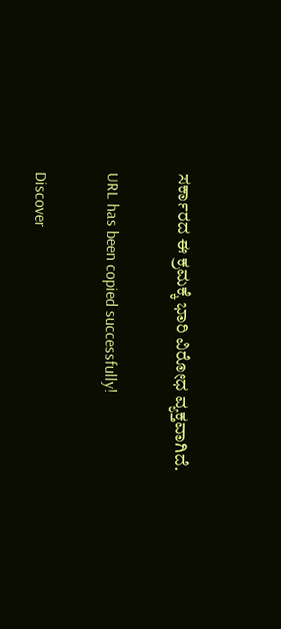ಸರ್ಕಾರದ ಈ ಕ್ರಮಕ್ಕೆ ಭಾರಿ ವಿರೋಧ ವ್ಯಕ್ತವಾಗಿದೆ.

URL has been copied successfully!

Discover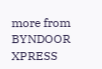more from BYNDOOR XPRESS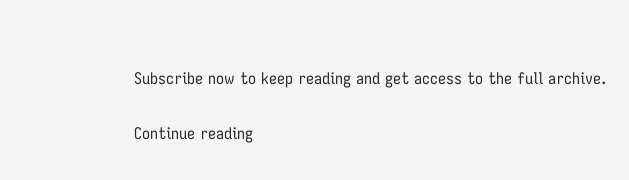Subscribe now to keep reading and get access to the full archive.

Continue reading